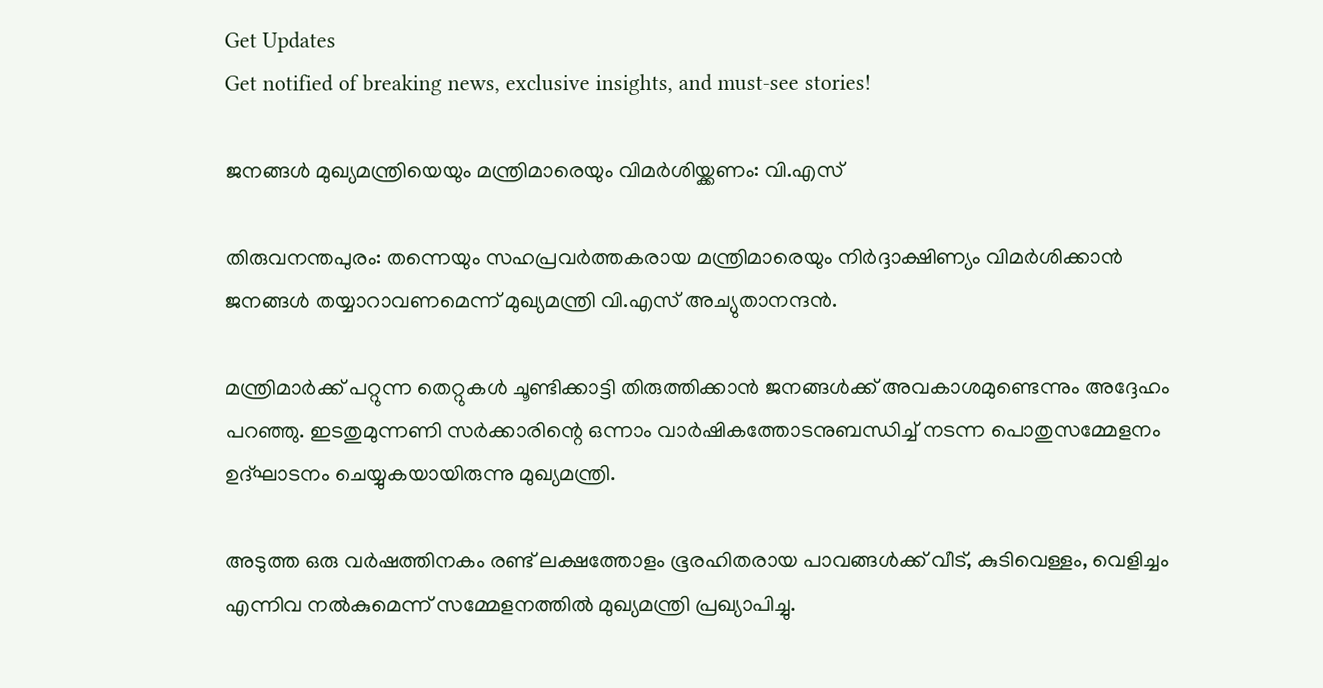Get Updates
Get notified of breaking news, exclusive insights, and must-see stories!

ജനങ്ങള്‍ മുഖ്യമന്ത്രിയെയും മന്ത്രിമാരെയും വിമര്‍ശിയ്ക്കണം: വി.എസ്

തിരുവനന്തപുരം: തന്നെയും സഹപ്രവര്‍ത്തകരായ മന്ത്രിമാരെയും നിര്‍ദ്ദാക്ഷിണ്യം വിമര്‍ശിക്കാന്‍ ജനങ്ങള്‍ തയ്യാറാവണമെന്ന്‌ മുഖ്യമന്ത്രി വി.എസ്‌ അച്യുതാനന്ദന്‍.

മന്ത്രിമാര്‍ക്ക്‌ പറ്റുന്ന തെറ്റുകള്‍ ചൂണ്ടിക്കാട്ടി തിരുത്തിക്കാന്‍ ജനങ്ങള്‍ക്ക്‌ അവകാശമുണ്ടെന്നും അദ്ദേഹം പറഞ്ഞു. ഇടതുമുന്നണി സര്‍ക്കാരിന്റെ ഒന്നാം വാര്‍ഷികത്തോടനുബന്ധിച്ച്‌ നടന്ന പൊതുസമ്മേളനം ഉദ്ഘാടനം ചെയ്യുകയായിരുന്നു മുഖ്യമന്ത്രി.

അടുത്ത ഒരു വര്‍ഷത്തിനകം രണ്ട്‌ ലക്ഷത്തോളം ഭൂരഹിതരായ പാവങ്ങള്‍ക്ക്‌ വീട്‌, കുടിവെള്ളം, വെളിച്ചം എന്നിവ നല്‍കുമെന്ന്‌ സമ്മേളനത്തില്‍ മുഖ്യമന്ത്രി പ്രഖ്യാപിച്ചു.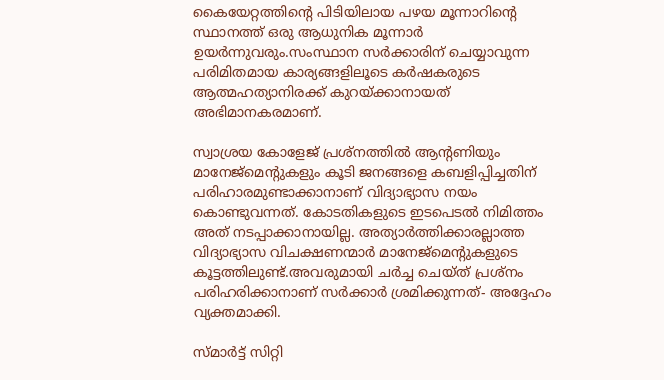കൈയേറ്റത്തിന്റെ പിടിയിലായ പഴയ മൂന്നാറിന്റെ സ്ഥാനത്ത്‌ ഒരു ആധുനിക മൂന്നാര്‍ ഉയര്‍ന്നുവരും.സംസ്ഥാന സര്‍ക്കാരിന്‌ ചെയ്യാവുന്ന പരിമിതമായ കാര്യങ്ങളിലൂടെ കര്‍ഷകരുടെ ആത്മഹത്യാനിരക്ക്‌ കുറയ്ക്കാനായത്‌ അഭിമാനകരമാണ്.

സ്വാശ്രയ കോളേജ്‌ പ്രശ്നത്തില്‍ ആന്റണിയും മാനേജ്‌മെന്റുകളും കൂടി ജനങ്ങളെ കബളിപ്പിച്ചതിന്‌ പരിഹാരമുണ്ടാക്കാനാണ്‌ വിദ്യാഭ്യാസ നയം കൊണ്ടുവന്നത്‌. കോടതികളുടെ ഇടപെടല്‍ നിമിത്തം അത്‌ നടപ്പാക്കാനായില്ല. അത്യാര്‍ത്തിക്കാരല്ലാത്ത വിദ്യാഭ്യാസ വിചക്ഷണന്മാര്‍ മാനേജ്‌മെന്റുകളുടെ കൂട്ടത്തിലുണ്ട്.അവരുമായി ചര്‍ച്ച ചെയ്ത്‌ പ്രശ്നം പരിഹരിക്കാനാണ്‌ സര്‍ക്കാര്‍ ശ്രമിക്കുന്നത്- അദ്ദേഹം വ്യക്തമാക്കി.

സ്മാര്‍ട്ട്‌ സിറ്റി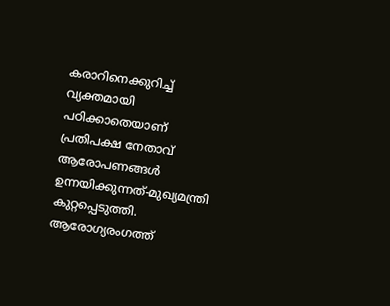കരാറിനെക്കുറിച്ച്‌ വ്യക്തമായി പഠിക്കാതെയാണ്‌ പ്രതിപക്ഷ നേതാവ്‌ ആരോപണങ്ങള്‍ ഉന്നയിക്കുന്നത്‌-മുഖ്യമന്ത്രി കുറ്റപ്പെടുത്തി. ആരോഗ്യരംഗത്ത്‌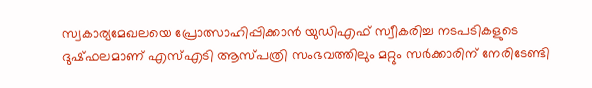സ്വകാര്യമേഖലയെ പ്രോത്സാഹിപ്പിക്കാന്‍ യുഡിഎഫ്‌ സ്വീകരിച്ച നടപടികളുടെ ദുഷ്‌ഫലമാണ്‌ എസ്‌എടി ആസ്‌പത്രി സംഭവത്തിലും മറ്റും സര്‍ക്കാരിന്‌ നേരിടേണ്ടി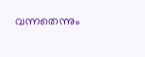വന്നതെന്നും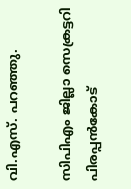വി.എസ്‌. പറഞ്ഞു.

സിപിഎം ജില്ലാ സെക്രട്ടറി പിരപ്പന്‍കോട്‌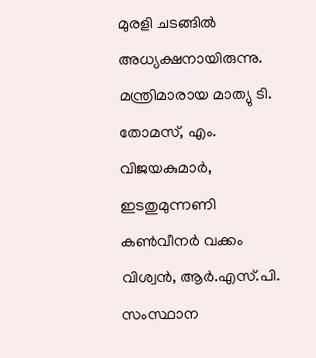മുരളി ചടങ്ങില്‍ അധ്യക്ഷനായിരുന്നു. മന്ത്രിമാരായ മാത്യു ടി. തോമസ്‌, എം. വിജയകുമാര്‍, ഇടതുമുന്നണി കണ്‍വീനര്‍ വക്കം വിശ്വന്‍, ആര്‍.എസ്‌.പി. സംസ്ഥാന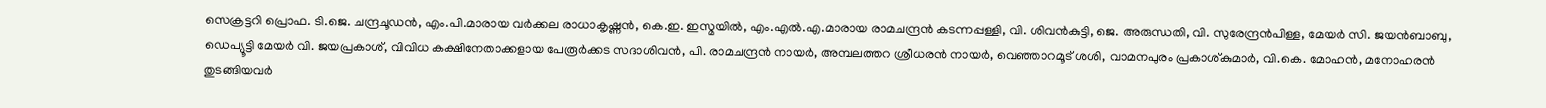സെക്രട്ടറി പ്രൊഫ. ടി.ജെ. ചന്ദ്രചൂഡന്‍, എം.പി.മാരായ വര്‍ക്കല രാധാകൃഷ്ണന്‍, കെ.ഇ. ഇസ്മയില്‍, എം.എല്‍.എ.മാരായ രാമചന്ദ്രന്‍ കടന്നപ്പള്ളി, വി. ശിവന്‍കുട്ടി, ജെ. അരുന്ധതി, വി. സുരേന്ദ്രന്‍പിള്ള, മേയര്‍ സി. ജയന്‍ബാബു, ഡെപ്യൂട്ടി മേയര്‍ വി. ജയപ്രകാശ്‌, വിവിധ കക്ഷിനേതാക്കളായ പേരൂര്‍ക്കട സദാശിവന്‍, പി. രാമചന്ദ്രന്‍ നായര്‍, അമ്പലത്തറ ശ്രീധരന്‍ നായര്‍, വെഞ്ഞാറമൂട്‌ ശശി, വാമനപുരം പ്രകാശ്‌കുമാര്‍, വി.കെ. മോഹന്‍, മനോഹരന്‍ തുടങ്ങിയവര്‍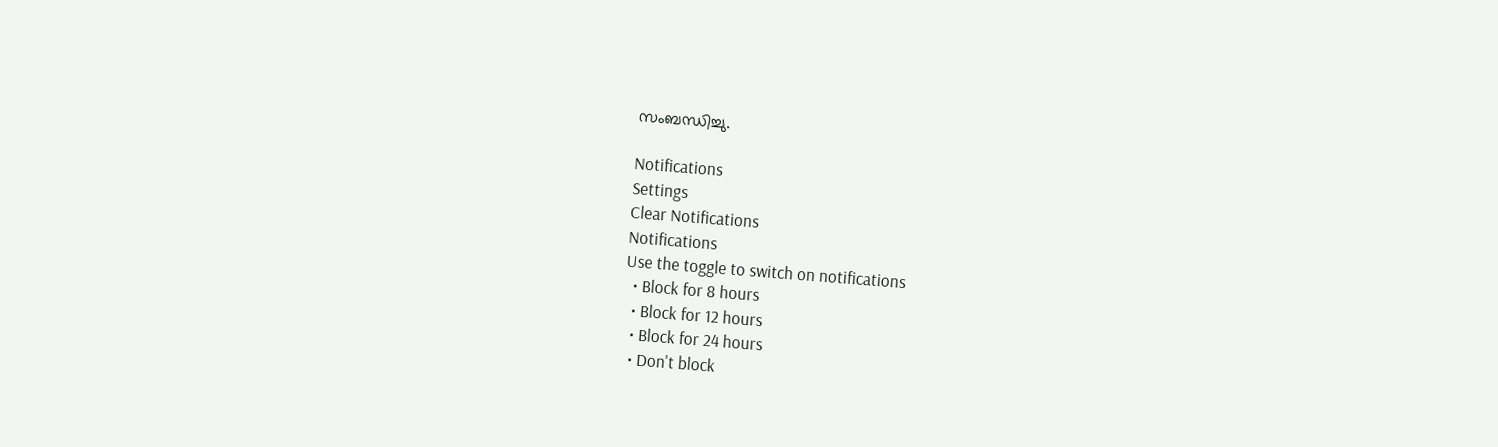സംബന്ധിച്ചു.

Notifications
Settings
Clear Notifications
Notifications
Use the toggle to switch on notifications
  • Block for 8 hours
  • Block for 12 hours
  • Block for 24 hours
  • Don't block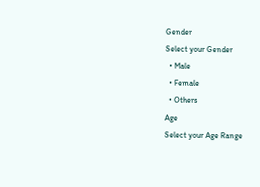Gender
Select your Gender
  • Male
  • Female
  • Others
Age
Select your Age Range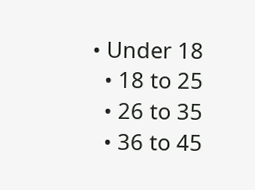• Under 18
  • 18 to 25
  • 26 to 35
  • 36 to 45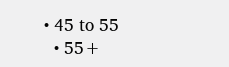• 45 to 55
  • 55+